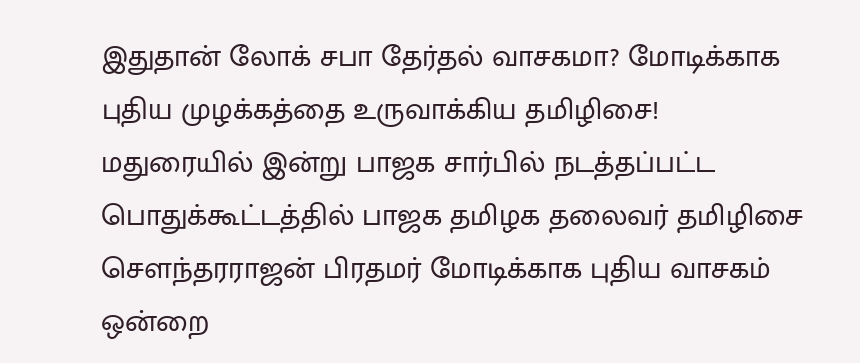இதுதான் லோக் சபா தேர்தல் வாசகமா? மோடிக்காக புதிய முழக்கத்தை உருவாக்கிய தமிழிசை!
மதுரையில் இன்று பாஜக சார்பில் நடத்தப்பட்ட பொதுக்கூட்டத்தில் பாஜக தமிழக தலைவர் தமிழிசை சௌந்தரராஜன் பிரதமர் மோடிக்காக புதிய வாசகம் ஒன்றை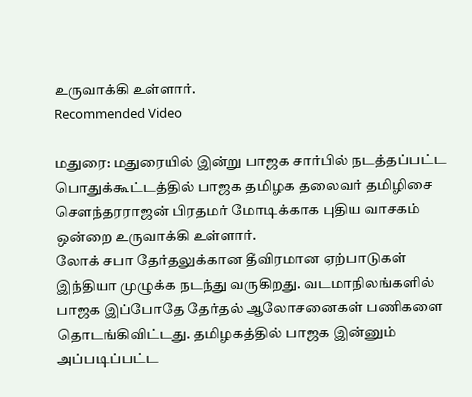உருவாக்கி உள்ளார்.
Recommended Video

மதுரை: மதுரையில் இன்று பாஜக சார்பில் நடத்தப்பட்ட பொதுக்கூட்டத்தில் பாஜக தமிழக தலைவர் தமிழிசை சௌந்தரராஜன் பிரதமர் மோடிக்காக புதிய வாசகம் ஒன்றை உருவாக்கி உள்ளார்.
லோக் சபா தேர்தலுக்கான தீவிரமான ஏற்பாடுகள் இந்தியா முழுக்க நடந்து வருகிறது. வடமாநிலங்களில் பாஜக இப்போதே தேர்தல் ஆலோசனைகள் பணிகளை தொடங்கிவிட்டது. தமிழகத்தில் பாஜக இன்னும் அப்படிப்பட்ட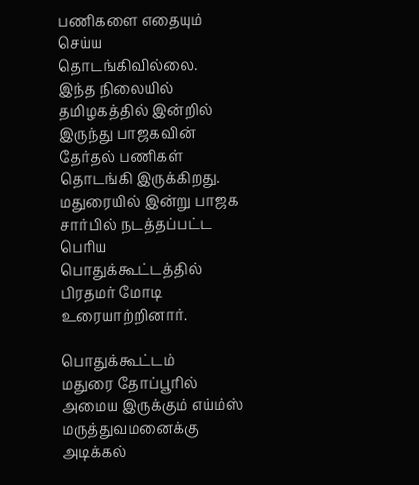பணிகளை எதையும் செய்ய தொடங்கிவில்லை.
இந்த நிலையில் தமிழகத்தில் இன்றில் இருந்து பாஜகவின் தேர்தல் பணிகள் தொடங்கி இருக்கிறது. மதுரையில் இன்று பாஜக சார்பில் நடத்தப்பட்ட பெரிய பொதுக்கூட்டத்தில் பிரதமர் மோடி உரையாற்றினார்.

பொதுக்கூட்டம்
மதுரை தோப்பூரில் அமைய இருக்கும் எய்ம்ஸ் மருத்துவமனைக்கு அடிக்கல்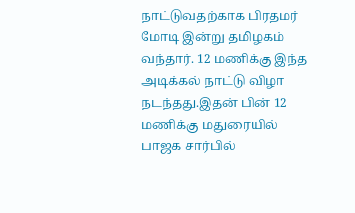நாட்டுவதற்காக பிரதமர் மோடி இன்று தமிழகம் வந்தார். 12 மணிக்கு இந்த அடிக்கல் நாட்டு விழா நடந்தது.இதன் பின் 12 மணிக்கு மதுரையில் பாஜக சார்பில்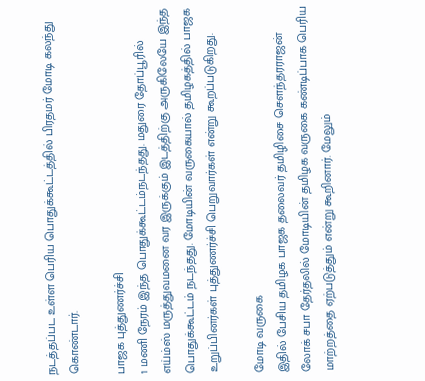நடத்தப்பட உள்ள பெரிய பொதுக்கூட்டத்தில் பிரதமர் மோடி கலந்து கொண்டார்.

பாஜக புத்துணர்ச்சி
1 மணி நேரம் இந்த பொதுக்கூட்டம்நடந்தது. மதுரை தோப்பூரில் எய்ம்ஸ் மருத்துவமனை வர இருக்கும் இடத்திற்கு அருகிலேயே இந்த பொதுக்கூட்டம் நடந்தது. மோடியின் வருகையால் தமிழகத்தில் பாஜக உறுப்பினர்கள் புத்துணர்ச்சி பெறுவார்கள் என்று கூறப்படுகிறது.

மோடி வருகை
இதில் பேசிய தமிழக பாஜக தலைவர் தமிழிசை சௌந்தரராஜன் லோக் சபா தேர்தலில் மோடியின் தமிழக வருகை கண்டிப்பாக பெரிய மாற்றத்தை ஏற்படுத்தும் என்று கூறினார். மேலும்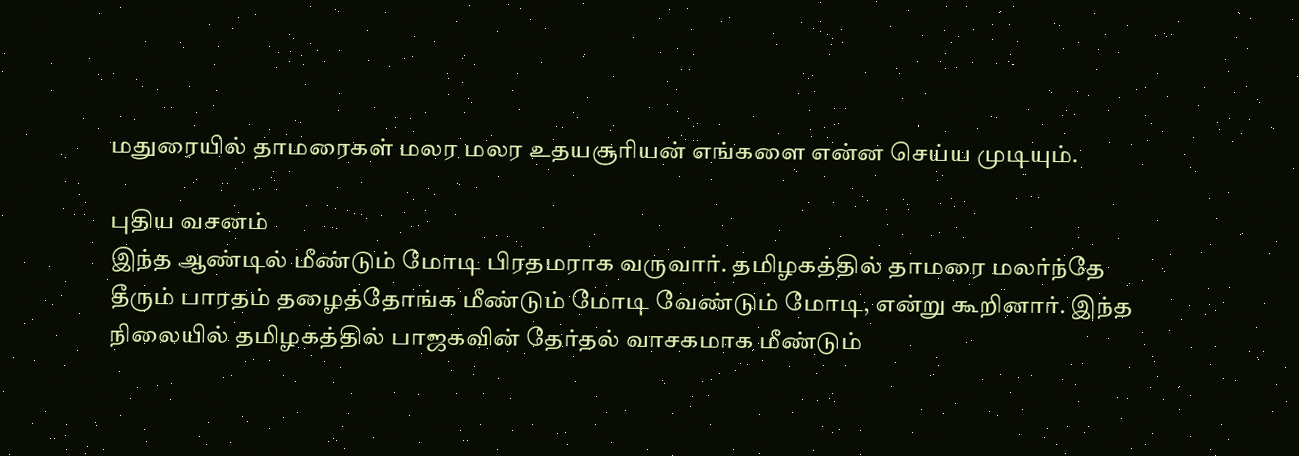மதுரையில் தாமரைகள் மலர மலர உதயசூரியன் எங்களை என்ன செய்ய முடியும்.

புதிய வசனம்
இந்த ஆண்டில் மீண்டும் மோடி பிரதமராக வருவார். தமிழகத்தில் தாமரை மலர்ந்தே தீரும் பாரதம் தழைத்தோங்க மீண்டும் மோடி வேண்டும் மோடி, என்று கூறினார். இந்த நிலையில் தமிழகத்தில் பாஜகவின் தேர்தல் வாசகமாக மீண்டும்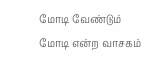மோடி வேண்டும் மோடி என்ற வாசகம்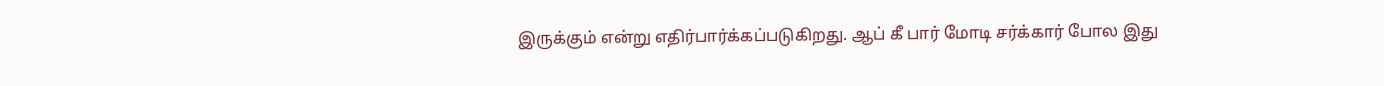இருக்கும் என்று எதிர்பார்க்கப்படுகிறது. ஆப் கீ பார் மோடி சர்க்கார் போல இது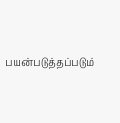பயன்படுத்தப்படும்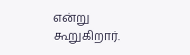என்று கூறுகிறார்.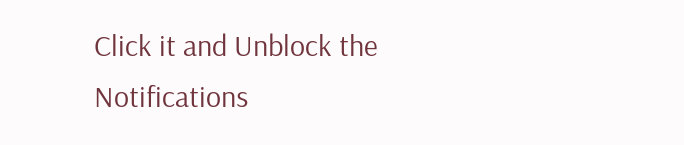Click it and Unblock the Notifications